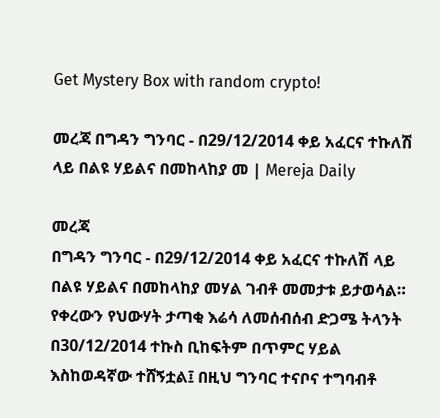Get Mystery Box with random crypto!

መረጃ በግዳን ግንባር - በ29/12/2014 ቀይ አፈርና ተኩለሽ ላይ በልዩ ሃይልና በመከላከያ መ | Mereja Daily

መረጃ
በግዳን ግንባር - በ29/12/2014 ቀይ አፈርና ተኩለሽ ላይ በልዩ ሃይልና በመከላከያ መሃል ገብቶ መመታቱ ይታወሳል። የቀረውን የህውሃት ታጣቂ እሬሳ ለመሰብሰብ ድጋሜ ትላንት በ30/12/2014 ተኩስ ቢከፍትም በጥምር ሃይል እስከወዳኛው ተሸኝቷል፤ በዚህ ግንባር ተናቦና ተግባብቶ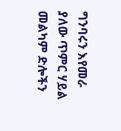ግንባሩን እየመራ ያለው ጥምር ሃይል መልካም ድሎችን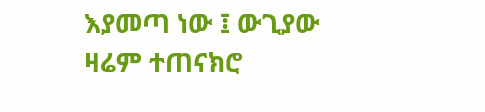እያመጣ ነው ፤ ውጊያው ዛሬም ተጠናክሮ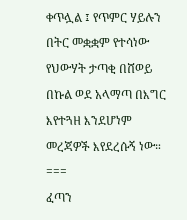ቀጥሏል ፤ የጥምር ሃይሉን በትር መቋቋም የተሳነው የህውሃት ታጣቂ በሸወይ በኩል ወደ አላማጣ በእግር እየተጓዘ እንደሆነም መረጃዎች እየደረሱኝ ነው።
===
ፈጣን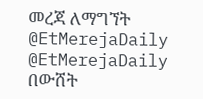መረጃ ለማግኘት
@EtMerejaDaily
@EtMerejaDaily
በውሸት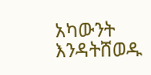አካውንት እንዳትሸወዱ